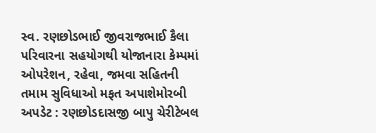સ્વ. રણછોડભાઈ જીવરાજભાઈ કૈલા પરિવારના સહયોગથી યોજાનારા કેમ્પમાં ઓપરેશન, રહેવા, જમવા સહિતની તમામ સુવિધાઓ મફત અપાશેમોરબી અપડેટ : રણછોડદાસજી બાપુ ચેરીટેબલ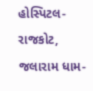હોસ્પિટલ-રાજકોટ, જલારામ ધામ-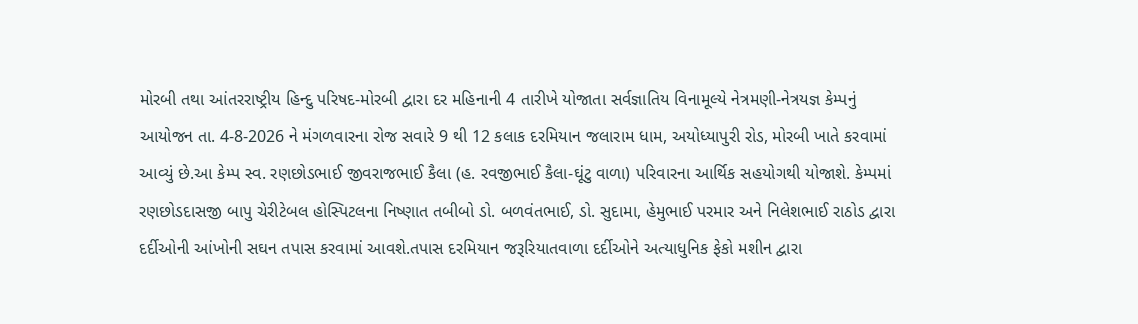મોરબી તથા આંતરરાષ્ટ્રીય હિન્દુ પરિષદ-મોરબી દ્વારા દર મહિનાની 4 તારીખે યોજાતા સર્વજ્ઞાતિય વિનામૂલ્યે નેત્રમણી-નેત્રયજ્ઞ કેમ્પનું આયોજન તા. 4-8-2026 ને મંગળવારના રોજ સવારે 9 થી 12 કલાક દરમિયાન જલારામ ધામ, અયોધ્યાપુરી રોડ, મોરબી ખાતે કરવામાં આવ્યું છે.આ કેમ્પ સ્વ. રણછોડભાઈ જીવરાજભાઈ કૈલા (હ. રવજીભાઈ કૈલા-ઘૂંટુ વાળા) પરિવારના આર્થિક સહયોગથી યોજાશે. કેમ્પમાં રણછોડદાસજી બાપુ ચેરીટેબલ હોસ્પિટલના નિષ્ણાત તબીબો ડો. બળવંતભાઈ, ડો. સુદામા, હેમુભાઈ પરમાર અને નિલેશભાઈ રાઠોડ દ્વારા દર્દીઓની આંખોની સઘન તપાસ કરવામાં આવશે.તપાસ દરમિયાન જરૂરિયાતવાળા દર્દીઓને અત્યાધુનિક ફેકો મશીન દ્વારા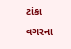ટાંકા વગરના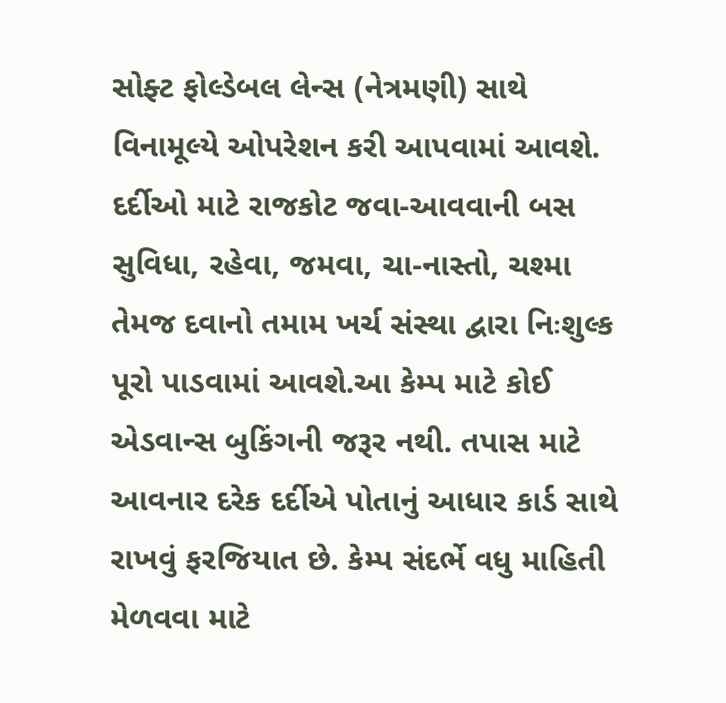સોફ્ટ ફોલ્ડેબલ લેન્સ (નેત્રમણી) સાથે વિનામૂલ્યે ઓપરેશન કરી આપવામાં આવશે. દર્દીઓ માટે રાજકોટ જવા-આવવાની બસ સુવિધા, રહેવા, જમવા, ચા-નાસ્તો, ચશ્મા તેમજ દવાનો તમામ ખર્ચ સંસ્થા દ્વારા નિઃશુલ્ક પૂરો પાડવામાં આવશે.આ કેમ્પ માટે કોઈ એડવાન્સ બુકિંગની જરૂર નથી. તપાસ માટે આવનાર દરેક દર્દીએ પોતાનું આધાર કાર્ડ સાથે રાખવું ફરજિયાત છે. કેમ્પ સંદર્ભે વધુ માહિતી મેળવવા માટે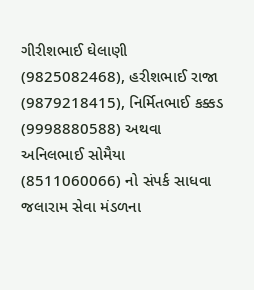ગીરીશભાઈ ઘેલાણી (9825082468), હરીશભાઈ રાજા (9879218415), નિર્મિતભાઈ કક્કડ (9998880588) અથવા અનિલભાઈ સોમૈયા (8511060066) નો સંપર્ક સાધવા જલારામ સેવા મંડળના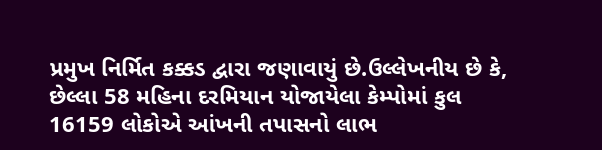પ્રમુખ નિર્મિત કક્કડ દ્વારા જણાવાયું છે.ઉલ્લેખનીય છે કે, છેલ્લા 58 મહિના દરમિયાન યોજાયેલા કેમ્પોમાં કુલ 16159 લોકોએ આંખની તપાસનો લાભ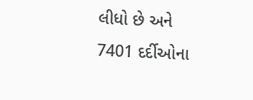લીધો છે અને 7401 દર્દીઓના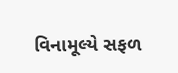વિનામૂલ્યે સફળ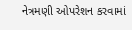નેત્રમણી ઓપરેશન કરવામાં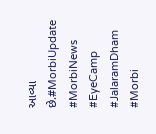આવ્યા છે.#MorbiUpdate #MorbiNews #EyeCamp #JalaramDham #Morbi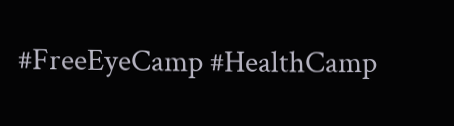#FreeEyeCamp #HealthCamp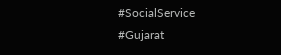#SocialService #Gujarat